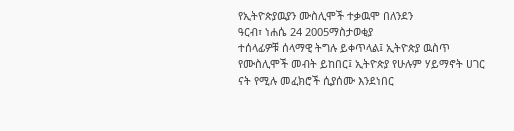የኢትዮጵያዉያን ሙስሊሞች ተቃዉሞ በለንደን
ዓርብ፣ ነሐሴ 24 2005ማስታወቂያ
ተሰላፊዎቹ ሰላማዊ ትግሉ ይቀጥላል፤ ኢትዮጵያ ዉስጥ የሙስሊሞች መብት ይከበር፤ ኢትዮጵያ የሁሉም ሃይማኖት ሀገር ናት የሚሉ መፈክሮች ሲያሰሙ እንደነበር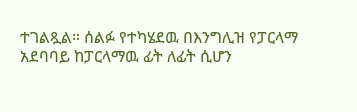ተገልጿል። ሰልፉ የተካሄደዉ በእንግሊዝ የፓርላማ አደባባይ ከፓርላማዉ ፊት ለፊት ሲሆን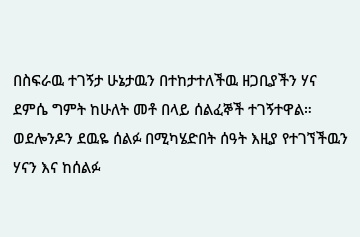በስፍራዉ ተገኝታ ሁኔታዉን በተከታተለችዉ ዘጋቢያችን ሃና ደምሴ ግምት ከሁለት መቶ በላይ ሰልፈኞች ተገኝተዋል። ወደሎንዶን ደዉዬ ሰልፉ በሚካሄድበት ሰዓት እዚያ የተገኘችዉን ሃናን እና ከሰልፉ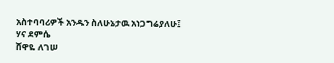አስተባባሪዎች አንዱን ስለሁኔታዉ አነጋግሬያለሁ፤
ሃና ደምሴ
ሸዋዬ ለገሠ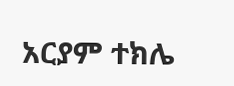አርያም ተክሌ